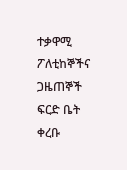ተቃዋሚ ፖለቲከኞችና ጋዜጠኞች ፍርድ ቤት ቀረቡ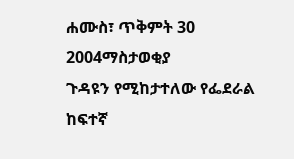ሐሙስ፣ ጥቅምት 30 2004ማስታወቂያ
ጉዳዩን የሚከታተለው የፌደራል ከፍተኛ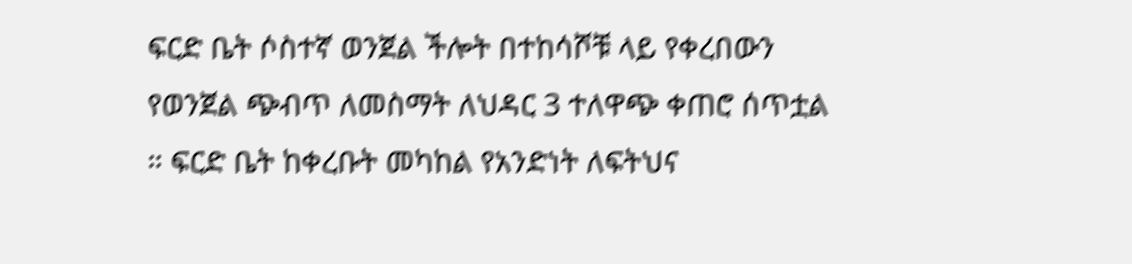ፍርድ ቤት ሶስተኛ ወንጀል ችሎት በተከሳሾቹ ላይ የቀረበውን የወንጀል ጭብጥ ለመስማት ለህዳር 3 ተለዋጭ ቀጠሮ ሰጥቷል ። ፍርድ ቤት ከቀረቡት መካከል የአንድነት ለፍትህና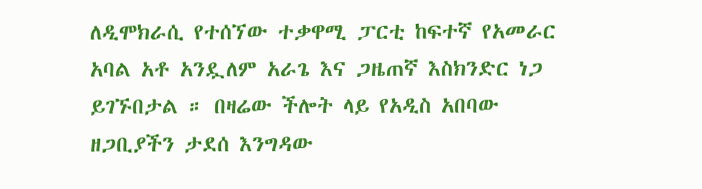ለዲሞክራሲ የተሰኘው ተቃዋሚ ፓርቲ ከፍተኛ የአመራር አባል አቶ አንዷለም አራጌ እና ጋዜጠኛ እስክንድር ነጋ ይገኙበታል ። በዛሬው ችሎት ላይ የአዲስ አበባው ዘጋቢያችን ታደሰ እንግዳው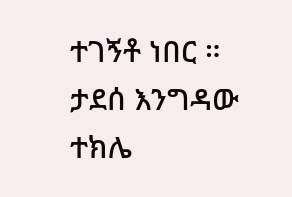ተገኝቶ ነበር ።
ታደሰ እንግዳው
ተክሌ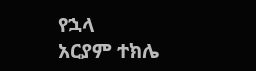የኋላ
አርያም ተክሌ